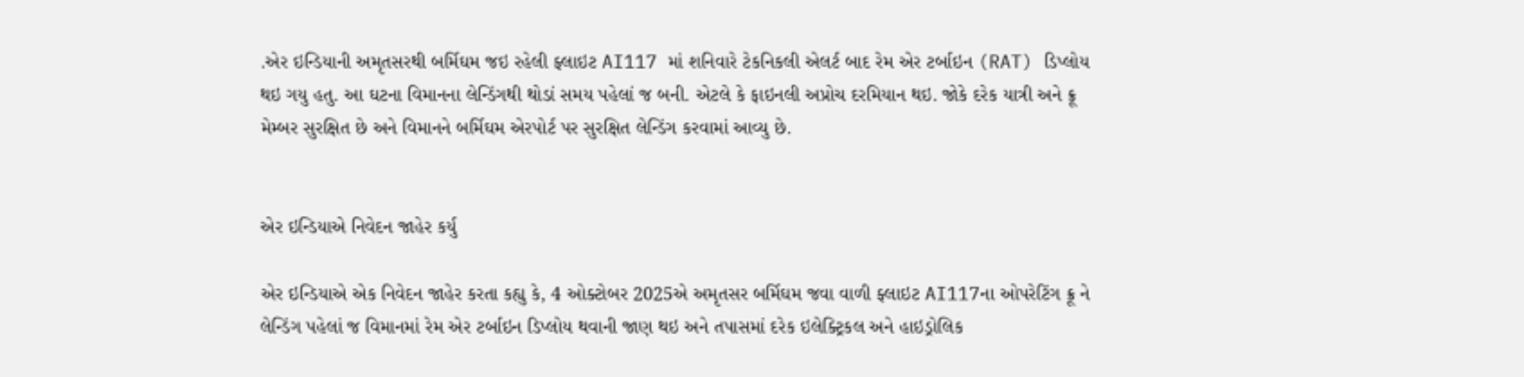.એર ઇન્ડિયાની અમૃતસરથી બર્મિઘમ જઇ રહેલી ફ્લાઇટ AI117 માં શનિવારે ટેકનિકલી એલર્ટ બાદ રેમ એર ટર્બાઇન (RAT) ડિપ્લોય થઇ ગયુ હતુ. આ ઘટના વિમાનના લેન્ડિંગથી થોડાં સમય પહેલાં જ બની. એટલે કે ફાઇનલી અપ્રોચ દરમિયાન થઇ. જોકે દરેક યાત્રી અને ક્રૂ મેમ્બર સુરક્ષિત છે અને વિમાનને બર્મિઘમ એરપોર્ટ પર સુરક્ષિત લેન્ડિંગ કરવામાં આવ્યુ છે.


એર ઇન્ડિયાએ નિવેદન જાહેર કર્યુ

એર ઇન્ડિયાએ એક નિવેદન જાહેર કરતા કહ્યુ કે, 4 ઓક્ટોબર 2025એ અમૃતસર બર્મિઘમ જવા વાળી ફ્લાઇટ AI117ના ઓપરેટિંગ ક્રૂ ને લેન્ડિંગ પહેલાં જ વિમાનમાં રેમ એર ટર્બાઇન ડિપ્લોય થવાની જાણ થઇ અને તપાસમાં દરેક ઇલેક્ટ્રિકલ અને હાઇડ્રોલિક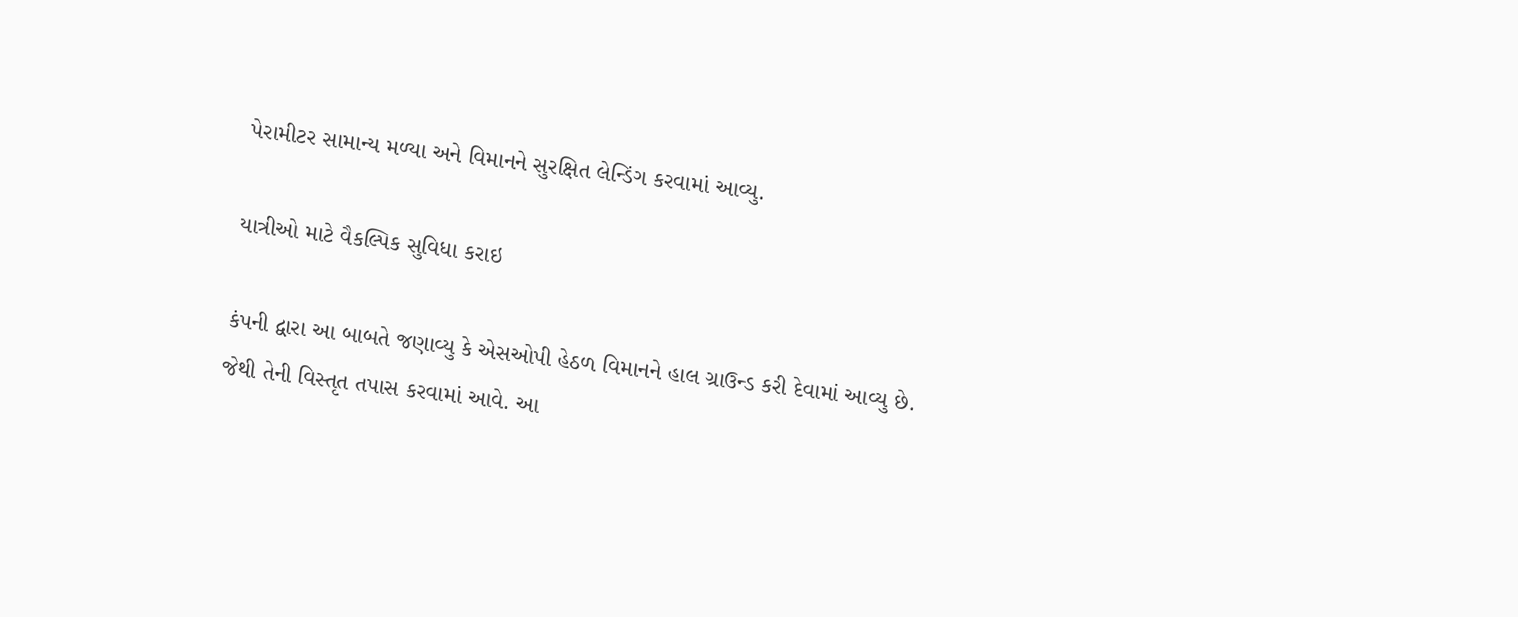પેરામીટર સામાન્ય મળ્યા અને વિમાનને સુરક્ષિત લેન્ડિંગ કરવામાં આવ્યુ.

યાત્રીઓ માટે વૈકલ્પિક સુવિધા કરાઇ

કંપની દ્વારા આ બાબતે જણાવ્યુ કે એસઓપી હેઠળ વિમાનને હાલ ગ્રાઉન્ડ કરી દેવામાં આવ્યુ છે. જેથી તેની વિસ્તૃત તપાસ કરવામાં આવે. આ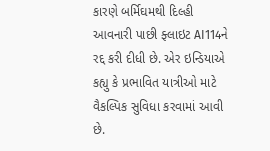કારણે બર્મિઘમથી દિલ્હી આવનારી પાછી ફ્લાઇટ AI114ને રદ્દ કરી દીધી છે. એર ઇન્ડિયાએ કહ્યુ કે પ્રભાવિત યાત્રીઓ માટે વૈકલ્પિક સુવિધા કરવામાં આવી છે.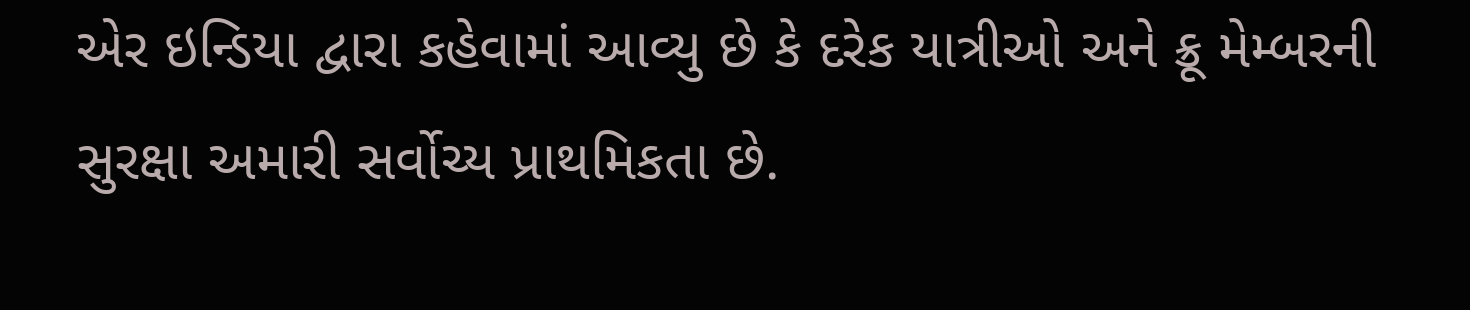એર ઇન્ડિયા દ્વારા કહેવામાં આવ્યુ છે કે દરેક યાત્રીઓ અને ક્રૂ મેમ્બરની સુરક્ષા અમારી સર્વોચ્ય પ્રાથમિકતા છે.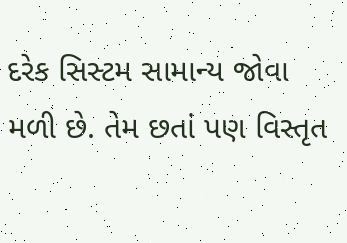દરેક સિસ્ટમ સામાન્ય જોવા મળી છે. તેમ છતાં પણ વિસ્તૃત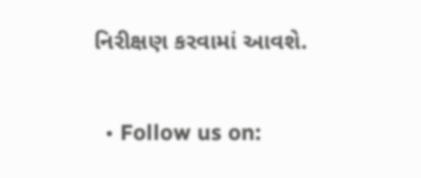નિરીક્ષણ કરવામાં આવશે.


  • Follow us on: